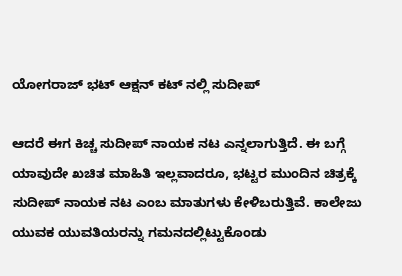ಯೋಗರಾಜ್ ಭಟ್ ಆಕ್ಷನ್ ಕಟ್ ನಲ್ಲಿ ಸುದೀಪ್

ಆದರೆ ಈಗ ಕಿಚ್ಚ ಸುದೀಪ್ ನಾಯಕ ನಟ ಎನ್ನಲಾಗುತ್ತಿದೆ. ಈ ಬಗ್ಗೆ ಯಾವುದೇ ಖಚಿತ ಮಾಹಿತಿ ಇಲ್ಲವಾದರೂ, ಭಟ್ಟರ ಮುಂದಿನ ಚಿತ್ರಕ್ಕೆ ಸುದೀಪ್ ನಾಯಕ ನಟ ಎಂಬ ಮಾತುಗಳು ಕೇಳಿಬರುತ್ತಿವೆ. ಕಾಲೇಜು ಯುವಕ ಯುವತಿಯರನ್ನು ಗಮನದಲ್ಲಿಟ್ಟುಕೊಂಡು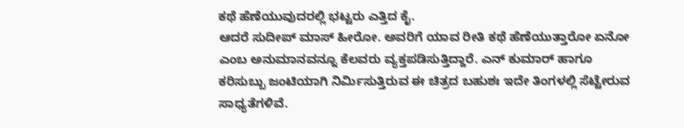ಕಥೆ ಹೆಣೆಯುವುದರಲ್ಲಿ ಭಟ್ಟರು ಎತ್ತಿದ ಕೈ.
ಆದರೆ ಸುದೀಪ್ ಮಾಸ್ ಹೀರೋ. ಅವರಿಗೆ ಯಾವ ರೀತಿ ಕಥೆ ಹೆಣೆಯುತ್ತಾರೋ ಏನೋ ಎಂಬ ಅನುಮಾನವನ್ನೂ ಕೆಲವರು ವ್ಯಕ್ತಪಡಿಸುತ್ತಿದ್ದಾರೆ. ಎನ್ ಕುಮಾರ್ ಹಾಗೂ ಕರಿಸುಬ್ಬು ಜಂಟಿಯಾಗಿ ನಿರ್ಮಿಸುತ್ತಿರುವ ಈ ಚಿತ್ರದ ಬಹುಶಃ ಇದೇ ತಿಂಗಳಲ್ಲಿ ಸೆಟ್ಟೇರುವ ಸಾಧ್ಯತೆಗಳಿವೆ.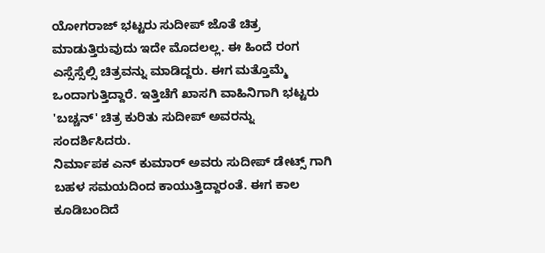ಯೋಗರಾಜ್ ಭಟ್ಟರು ಸುದೀಪ್ ಜೊತೆ ಚಿತ್ರ ಮಾಡುತ್ತಿರುವುದು ಇದೇ ಮೊದಲಲ್ಲ. ಈ ಹಿಂದೆ ರಂಗ ಎಸ್ಸೆಸ್ಸೆಲ್ಸಿ ಚಿತ್ರವನ್ನು ಮಾಡಿದ್ದರು. ಈಗ ಮತ್ತೊಮ್ಮೆ ಒಂದಾಗುತ್ತಿದ್ದಾರೆ. ಇತ್ತಿಚೆಗೆ ಖಾಸಗಿ ವಾಹಿನಿಗಾಗಿ ಭಟ್ಟರು 'ಬಚ್ಚನ್' ಚಿತ್ರ ಕುರಿತು ಸುದೀಪ್ ಅವರನ್ನು ಸಂದರ್ಶಿಸಿದರು.
ನಿರ್ಮಾಪಕ ಎನ್ ಕುಮಾರ್ ಅವರು ಸುದೀಪ್ ಡೇಟ್ಸ್ ಗಾಗಿ ಬಹಳ ಸಮಯದಿಂದ ಕಾಯುತ್ತಿದ್ದಾರಂತೆ. ಈಗ ಕಾಲ ಕೂಡಿಬಂದಿದೆ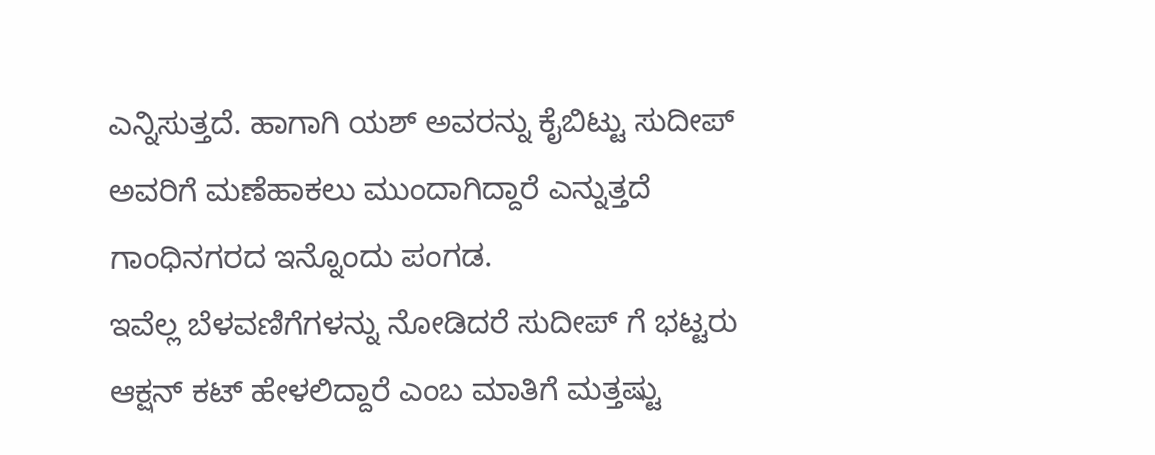ಎನ್ನಿಸುತ್ತದೆ. ಹಾಗಾಗಿ ಯಶ್ ಅವರನ್ನು ಕೈಬಿಟ್ಟು ಸುದೀಪ್ ಅವರಿಗೆ ಮಣೆಹಾಕಲು ಮುಂದಾಗಿದ್ದಾರೆ ಎನ್ನುತ್ತದೆ ಗಾಂಧಿನಗರದ ಇನ್ನೊಂದು ಪಂಗಡ.
ಇವೆಲ್ಲ ಬೆಳವಣಿಗೆಗಳನ್ನು ನೋಡಿದರೆ ಸುದೀಪ್ ಗೆ ಭಟ್ಟರು ಆಕ್ಷನ್ ಕಟ್ ಹೇಳಲಿದ್ದಾರೆ ಎಂಬ ಮಾತಿಗೆ ಮತ್ತಷ್ಟು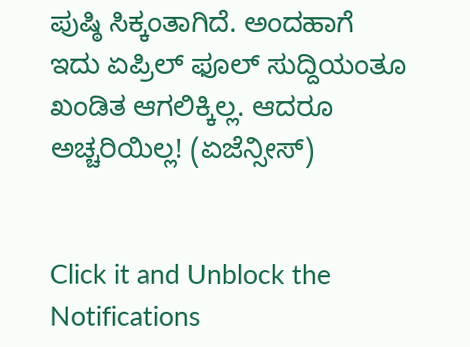ಪುಷ್ಠಿ ಸಿಕ್ಕಂತಾಗಿದೆ. ಅಂದಹಾಗೆ ಇದು ಏಪ್ರಿಲ್ ಫೂಲ್ ಸುದ್ದಿಯಂತೂ ಖಂಡಿತ ಆಗಲಿಕ್ಕಿಲ್ಲ. ಆದರೂ ಅಚ್ಚರಿಯಿಲ್ಲ! (ಏಜೆನ್ಸೀಸ್)


Click it and Unblock the Notifications